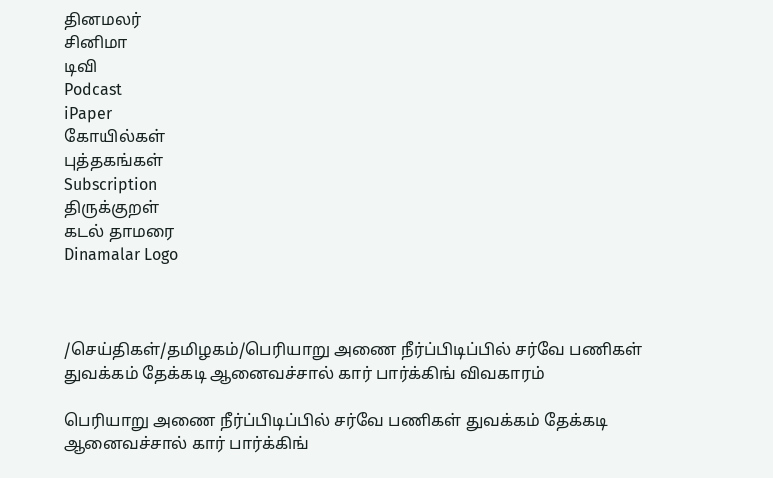தினமலர்
சினிமா
டிவி
Podcast
iPaper
கோயில்கள்
புத்தகங்கள்
Subscription
திருக்குறள்
கடல் தாமரை
Dinamalar Logo



/செய்திகள்/தமிழகம்/பெரியாறு அணை நீர்ப்பிடிப்பில் சர்வே பணிகள் துவக்கம் தேக்கடி ஆனைவச்சால் கார் பார்க்கிங் விவகாரம்

பெரியாறு அணை நீர்ப்பிடிப்பில் சர்வே பணிகள் துவக்கம் தேக்கடி ஆனைவச்சால் கார் பார்க்கிங்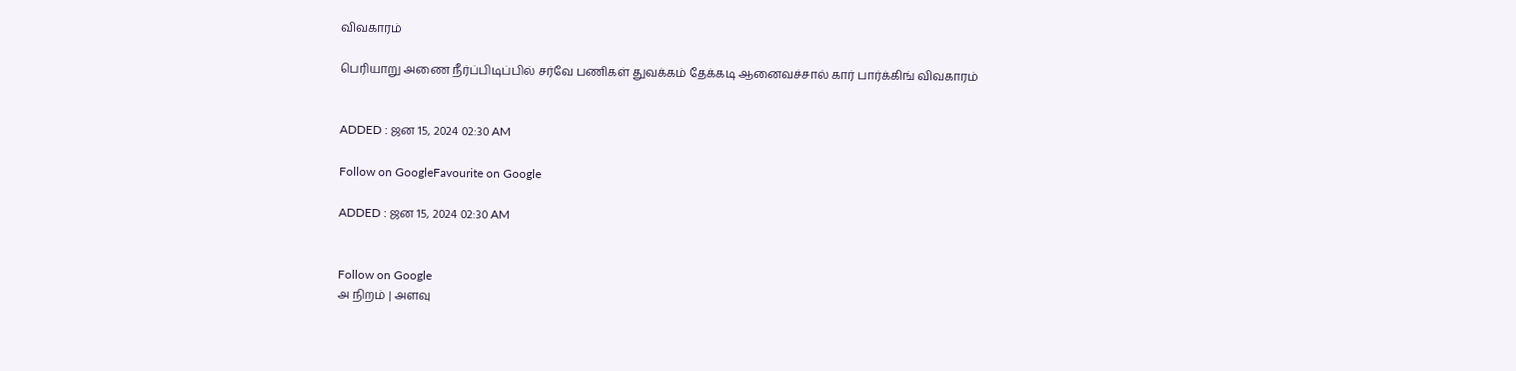விவகாரம்

பெரியாறு அணை நீர்ப்பிடிப்பில் சர்வே பணிகள் துவக்கம் தேக்கடி ஆனைவச்சால் கார் பார்க்கிங் விவகாரம்


ADDED : ஜன 15, 2024 02:30 AM

Follow on GoogleFavourite on Google

ADDED : ஜன 15, 2024 02:30 AM


Follow on Google
அ நிறம் | அளவு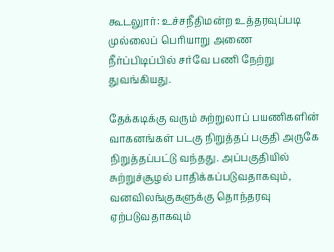கூடலுார்: உச்சநீதிமன்ற உத்தரவுப்படி முல்லைப் பெரியாறு அணை நீர்ப்பிடிப்பில் சர்வே பணி நேற்று துவங்கியது.

தேக்கடிக்கு வரும் சுற்றுலாப் பயணிகளின் வாகனங்கள் படகு நிறுத்தப் பகுதி அருகே நிறுத்தப்பட்டு வந்தது. அப்பகுதியில் சுற்றுச்சூழல் பாதிக்கப்படுவதாகவும், வனவிலங்குகளுக்கு தொந்தரவு ஏற்படுவதாகவும்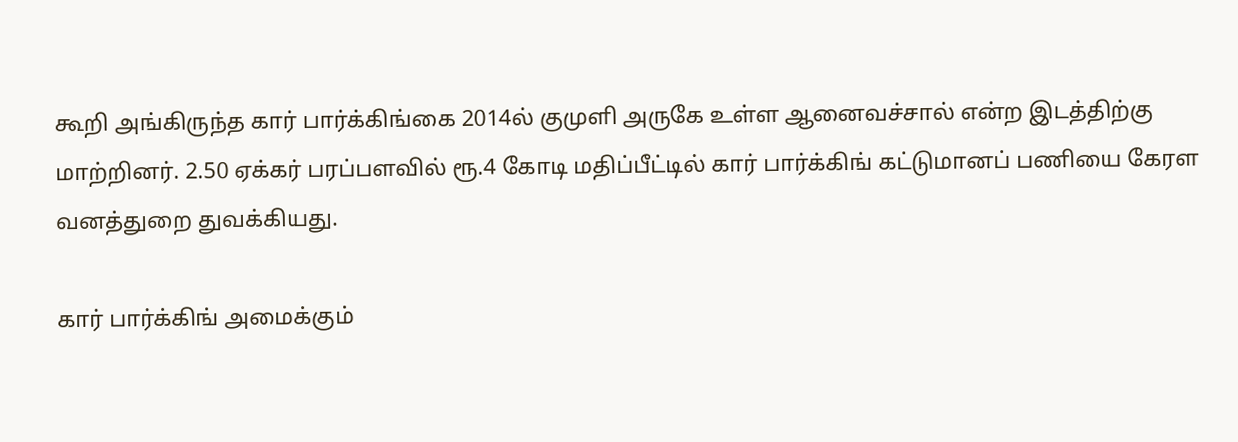கூறி அங்கிருந்த கார் பார்க்கிங்கை 2014ல் குமுளி அருகே உள்ள ஆனைவச்சால் என்ற இடத்திற்கு மாற்றினர். 2.50 ஏக்கர் பரப்பளவில் ரூ.4 கோடி மதிப்பீட்டில் கார் பார்க்கிங் கட்டுமானப் பணியை கேரள வனத்துறை துவக்கியது.

கார் பார்க்கிங் அமைக்கும்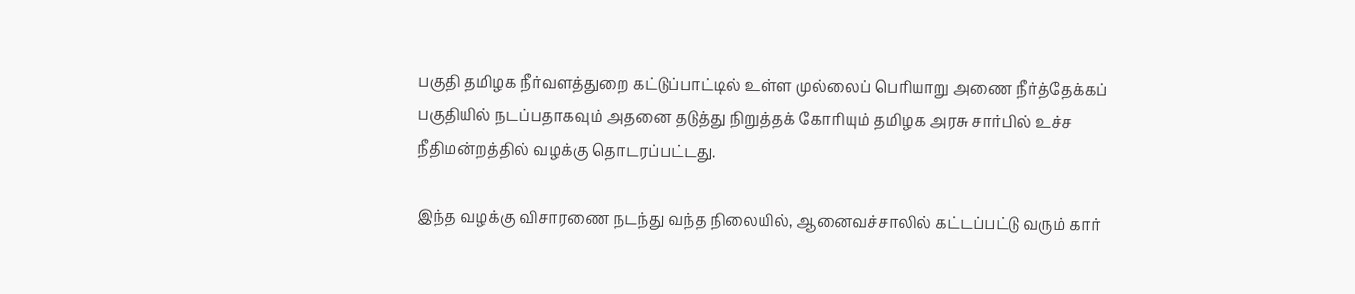பகுதி தமிழக நீர்வளத்துறை கட்டுப்பாட்டில் உள்ள முல்லைப் பெரியாறு அணை நீர்த்தேக்கப் பகுதியில் நடப்பதாகவும் அதனை தடுத்து நிறுத்தக் கோரியும் தமிழக அரசு சார்பில் உச்ச நீதிமன்றத்தில் வழக்கு தொடரப்பட்டது.

இந்த வழக்கு விசாரணை நடந்து வந்த நிலையில், ஆனைவச்சாலில் கட்டப்பட்டு வரும் கார்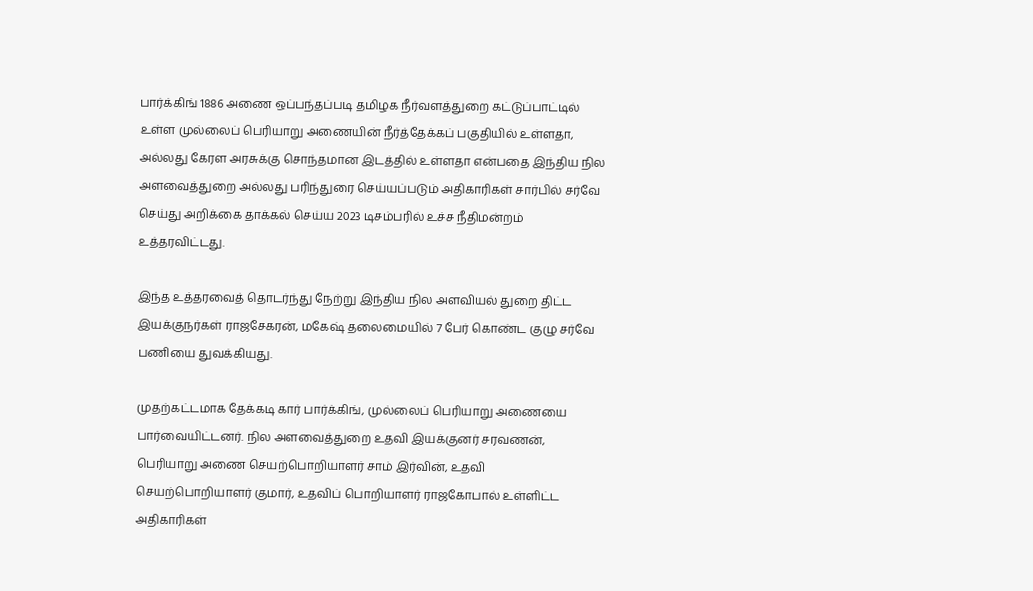பார்க்கிங் 1886 அணை ஒப்பந்தப்படி தமிழக நீர்வளத்துறை கட்டுப்பாட்டில் உள்ள முல்லைப் பெரியாறு அணையின் நீர்த்தேக்கப் பகுதியில் உள்ளதா, அல்லது கேரள அரசுக்கு சொந்தமான இடத்தில் உள்ளதா என்பதை இந்திய நில அளவைத்துறை அல்லது பரிந்துரை செய்யப்படும் அதிகாரிகள் சார்பில் சர்வே செய்து அறிக்கை தாக்கல் செய்ய 2023 டிசம்பரில் உச்ச நீதிமன்றம் உத்தரவிட்டது.

இந்த உத்தரவைத் தொடர்ந்து நேற்று இந்திய நில அளவியல் துறை திட்ட இயக்குநர்கள் ராஜசேகரன், மகேஷ் தலைமையில் 7 பேர் கொண்ட குழு சர்வே பணியை துவக்கியது.

முதற்கட்டமாக தேக்கடி கார் பார்க்கிங், முல்லைப் பெரியாறு அணையை பார்வையிட்டனர். நில அளவைத்துறை உதவி இயக்குனர் சரவணன், பெரியாறு அணை செயற்பொறியாளர் சாம் இர்வின், உதவி செயற்பொறியாளர் குமார், உதவிப் பொறியாளர் ராஜகோபால் உள்ளிட்ட அதிகாரிகள்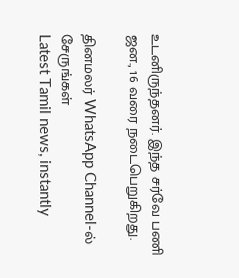உடனிருந்தனர். இந்த சர்வே பணி ஜன., 16 வரை நடைபெறுகிறது.

தினமலர் WhatsApp Channel-ல் சேருங்கள்
Latest Tamil news, instantly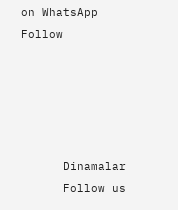on WhatsApp
Follow





      Dinamalar
      Follow us